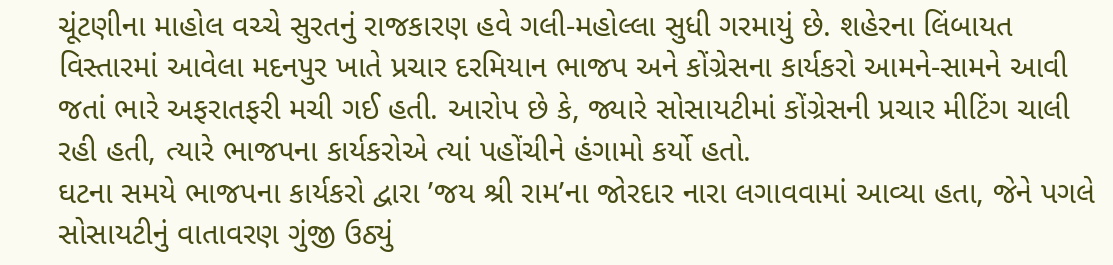ચૂંટણીના માહોલ વચ્ચે સુરતનું રાજકારણ હવે ગલી-મહોલ્લા સુધી ગરમાયું છે. શહેરના લિંબાયત વિસ્તારમાં આવેલા મદનપુર ખાતે પ્રચાર દરમિયાન ભાજપ અને કોંગ્રેસના કાર્યકરો આમને-સામને આવી જતાં ભારે અફરાતફરી મચી ગઈ હતી. આરોપ છે કે, જ્યારે સોસાયટીમાં કોંગ્રેસની પ્રચાર મીટિંગ ચાલી રહી હતી, ત્યારે ભાજપના કાર્યકરોએ ત્યાં પહોંચીને હંગામો કર્યો હતો.
ઘટના સમયે ભાજપના કાર્યકરો દ્વારા ’જય શ્રી રામ’ના જોરદાર નારા લગાવવામાં આવ્યા હતા, જેને પગલે સોસાયટીનું વાતાવરણ ગુંજી ઉઠ્યું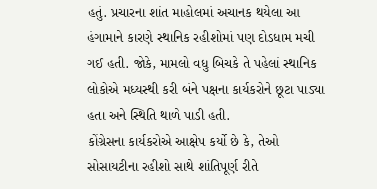હતું. પ્રચારના શાંત માહોલમાં અચાનક થયેલા આ હંગામાને કારણે સ્થાનિક રહીશોમાં પણ દોડધામ મચી ગઈ હતી. જોકે, મામલો વધુ બિચકે તે પહેલાં સ્થાનિક લોકોએ મધ્યસ્થી કરી બંને પક્ષના કાર્યકરોને છૂટા પાડ્યા હતા અને સ્થિતિ થાળે પાડી હતી.
કોંગ્રેસના કાર્યકરોએ આક્ષેપ કર્યો છે કે, તેઓ સોસાયટીના રહીશો સાથે શાંતિપૂર્ણ રીતે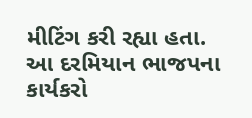મીટિંગ કરી રહ્યા હતા. આ દરમિયાન ભાજપના કાર્યકરો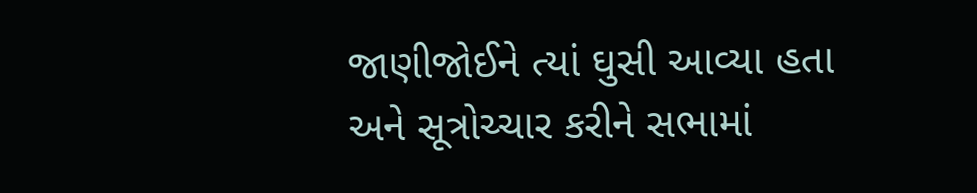જાણીજોઈને ત્યાં ઘુસી આવ્યા હતા અને સૂત્રોચ્ચાર કરીને સભામાં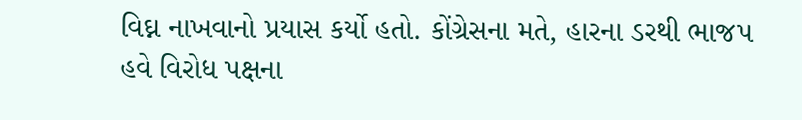વિઘ્ન નાખવાનો પ્રયાસ કર્યો હતો. કોંગ્રેસના મતે, હારના ડરથી ભાજપ હવે વિરોધ પક્ષના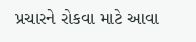પ્રચારને રોકવા માટે આવા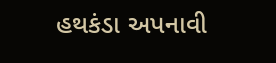હથકંડા અપનાવી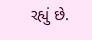રહ્યું છે.